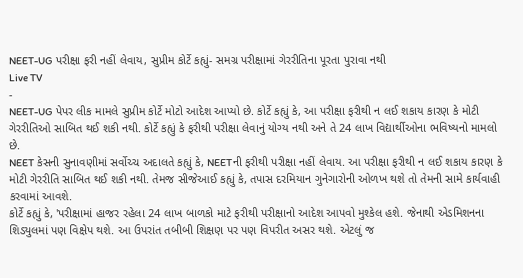NEET-UG પરીક્ષા ફરી નહીં લેવાય, સુપ્રીમ કોર્ટે કહ્યું- સમગ્ર પરીક્ષામાં ગેરરીતિના પૂરતા પુરાવા નથી
Live TV
-
NEET-UG પેપર લીક મામલે સુપ્રીમ કોર્ટે મોટો આદેશ આપ્યો છે. કોર્ટે કહ્યું કે, આ પરીક્ષા ફરીથી ન લઈ શકાય કારણ કે મોટી ગેરરીતિઓ સાબિત થઈ શકી નથી. કોર્ટે કહ્યું કે ફરીથી પરીક્ષા લેવાનું યોગ્ય નથી અને તે 24 લાખ વિદ્યાર્થીઓના ભવિષ્યનો મામલો છે.
NEET કેસની સુનાવણીમાં સર્વોચ્ચ અદાલતે કહ્યું કે, NEETની ફરીથી પરીક્ષા નહીં લેવાય. આ પરીક્ષા ફરીથી ન લઈ શકાય કારણ કે મોટી ગેરરીતિ સાબિત થઈ શકી નથી. તેમજ સીજેઆઈ કહ્યું કે, તપાસ દરમિયાન ગુનેગારોની ઓળખ થશે તો તેમની સામે કાર્યવાહી કરવામાં આવશે.
કોર્ટે કહ્યું કે, 'પરીક્ષામાં હાજર રહેલા 24 લાખ બાળકો માટે ફરીથી પરીક્ષાનો આદેશ આપવો મુશ્કેલ હશે. જેનાથી એડમિશનના શિડ્યુલમાં પણ વિક્ષેપ થશે. આ ઉપરાંત તબીબી શિક્ષણ પર પણ વિપરીત અસર થશે. એટલું જ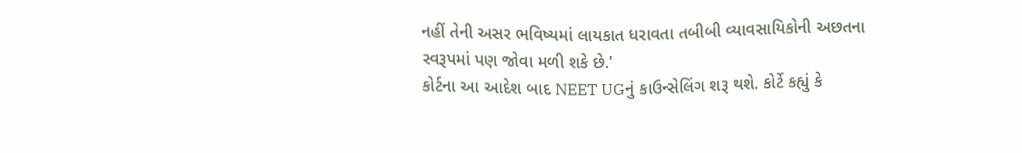નહીં તેની અસર ભવિષ્યમાં લાયકાત ધરાવતા તબીબી વ્યાવસાયિકોની અછતના સ્વરૂપમાં પણ જોવા મળી શકે છે.'
કોર્ટના આ આદેશ બાદ NEET UGનું કાઉન્સેલિંગ શરૂ થશે. કોર્ટે કહ્યું કે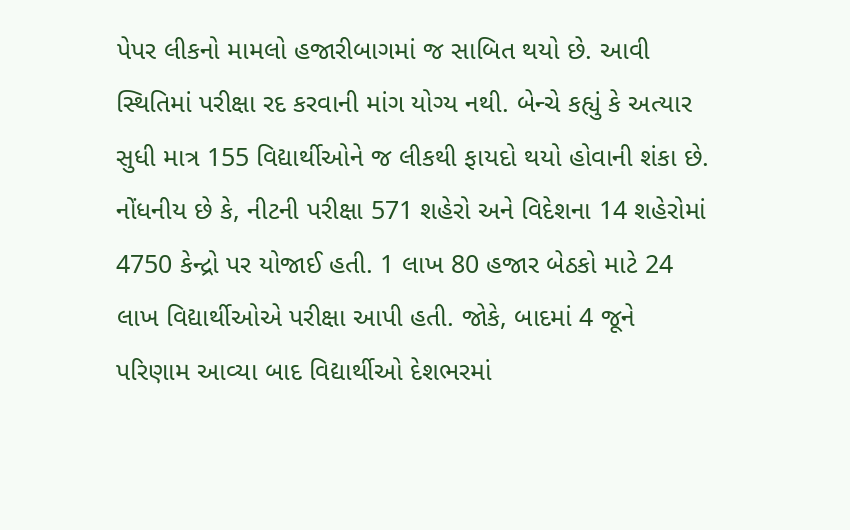પેપર લીકનો મામલો હજારીબાગમાં જ સાબિત થયો છે. આવી સ્થિતિમાં પરીક્ષા રદ કરવાની માંગ યોગ્ય નથી. બેન્ચે કહ્યું કે અત્યાર સુધી માત્ર 155 વિદ્યાર્થીઓને જ લીકથી ફાયદો થયો હોવાની શંકા છે.
નોંધનીય છે કે, નીટની પરીક્ષા 571 શહેરો અને વિદેશના 14 શહેરોમાં 4750 કેન્દ્રો પર યોજાઈ હતી. 1 લાખ 80 હજાર બેઠકો માટે 24 લાખ વિદ્યાર્થીઓએ પરીક્ષા આપી હતી. જોકે, બાદમાં 4 જૂને પરિણામ આવ્યા બાદ વિદ્યાર્થીઓ દેશભરમાં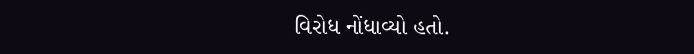વિરોધ નોંધાવ્યો હતો.